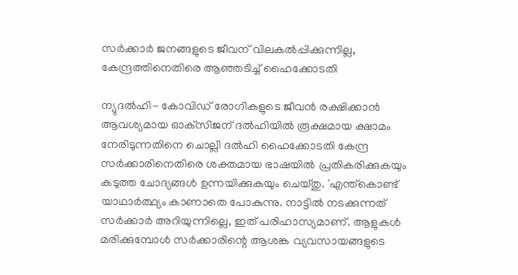സര്‍ക്കാര്‍ ജനങ്ങളുടെ ജീവന് വിലകല്‍പ്പിക്കുന്നില്ല, കേന്ദ്രത്തിനെതിരെ ആഞ്ഞടിച്ച് ഹൈക്കോടതി

ന്യുദല്‍ഹി- കോവിഡ് രോഗികളുടെ ജീവന്‍ രക്ഷിക്കാന്‍ ആവശ്യമായ ഓക്‌സിജന് ദല്‍ഹിയില്‍ രൂക്ഷമായ ക്ഷാമം നേരിടുന്നതിനെ ചൊല്ലി ദല്‍ഹി ഹൈക്കോടതി കേന്ദ്ര സര്‍ക്കാരിനെതിരെ ശക്തമായ ഭാഷയില്‍ പ്രതികരിക്കുകയും കടുത്ത ചോദ്യങ്ങള്‍ ഉന്നയിക്കുകയും ചെയ്തു. 'എന്ത്‌കൊണ്ട് യാഥാര്‍ത്ഥ്യം കാണാതെ പോകുന്നു. നാട്ടില്‍ നടക്കുന്നത് സര്‍ക്കാര്‍ അറിയുന്നില്ലെ, ഇത് പരിഹാസ്യമാണ്. ആളുകള്‍ മരിക്കുമ്പോള്‍ സര്‍ക്കാരിന്റെ ആശങ്ക വ്യവസായങ്ങളുടെ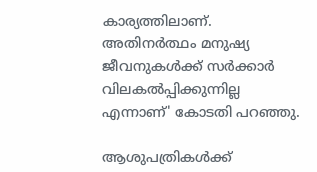കാര്യത്തിലാണ്. അതിനര്‍ത്ഥം മനുഷ്യ ജീവനുകള്‍ക്ക് സര്‍ക്കാര്‍ വിലകല്‍പ്പിക്കുന്നില്ല എന്നാണ്' കോടതി പറഞ്ഞു.

ആശുപത്രികള്‍ക്ക്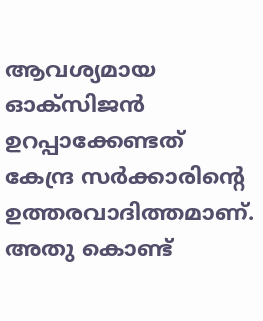ആവശ്യമായ ഓക്‌സിജന്‍ ഉറപ്പാക്കേണ്ടത് കേന്ദ്ര സര്‍ക്കാരിന്റെ ഉത്തരവാദിത്തമാണ്. അതു കൊണ്ട്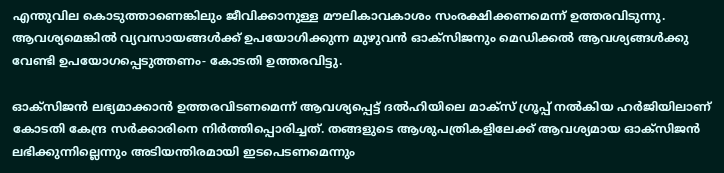എന്തുവില കൊടുത്താണെങ്കിലും ജീവിക്കാനുള്ള മൗലികാവകാശം സംരക്ഷിക്കണമെന്ന് ഉത്തരവിടുന്നു. ആവശ്യമെങ്കില്‍ വ്യവസായങ്ങള്‍ക്ക് ഉപയോഗിക്കുന്ന മുഴുവന്‍ ഓക്‌സിജനും മെഡിക്കല്‍ ആവശ്യങ്ങള്‍ക്കു വേണ്ടി ഉപയോഗപ്പെടുത്തണം- കോടതി ഉത്തരവിട്ടു.

ഓക്‌സിജന്‍ ലഭ്യമാക്കാന്‍ ഉത്തരവിടണമെന്ന് ആവശ്യപ്പെട്ട് ദല്‍ഹിയിലെ മാക്‌സ് ഗ്രൂപ്പ് നല്‍കിയ ഹര്‍ജിയിലാണ് കോടതി കേന്ദ്ര സര്‍ക്കാരിനെ നിര്‍ത്തിപ്പൊരിച്ചത്. തങ്ങളുടെ ആശുപത്രികളിലേക്ക് ആവശ്യമായ ഓക്‌സിജന്‍ ലഭിക്കുന്നില്ലെന്നും അടിയന്തിരമായി ഇടപെടണമെന്നും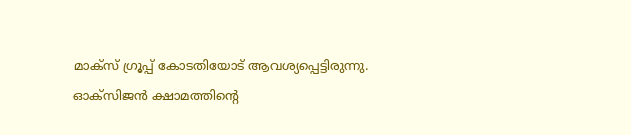മാക്‌സ് ഗ്രൂപ്പ് കോടതിയോട് ആവശ്യപ്പെട്ടിരുന്നു. ഓക്‌സിജന്‍ ക്ഷാമത്തിന്റെ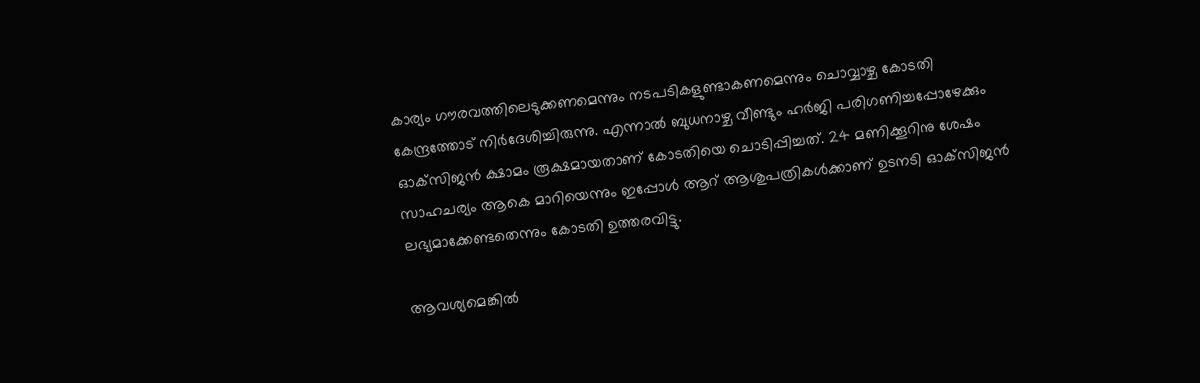കാര്യം ഗൗരവത്തിലെടുക്കണമെന്നും നടപടികളുണ്ടാകണമെന്നും ചൊവ്വാഴ്ച കോടതി കേന്ദ്രത്തോട് നിര്‍ദേശിച്ചിരുന്നു. എന്നാല്‍ ബുധനാഴ്ച വീണ്ടും ഹര്‍ജി പരിഗണിച്ചപ്പോഴേക്കും ഓക്‌സിജന്‍ ക്ഷാമം രൂക്ഷമായതാണ് കോടതിയെ ചൊടിപ്പിച്ചത്. 24 മണിക്കൂറിനു ശേഷം സാഹചര്യം ആകെ മാറിയെന്നും ഇപ്പോള്‍ ആറ് ആശുപത്രികള്‍ക്കാണ് ഉടനടി ഓക്‌സിജന്‍ ലഭ്യമാക്കേണ്ടതെന്നും കോടതി ഉത്തരവിട്ടു.

ആവശ്യമെങ്കില്‍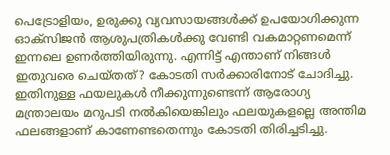പെട്രോളിയം, ഉരുക്കു വ്യവസായങ്ങള്‍ക്ക് ഉപയോഗിക്കുന്ന ഓക്‌സിജന്‍ ആശുപത്രികള്‍ക്കു വേണ്ടി വകമാറ്റണമെന്ന് ഇന്നലെ ഉണര്‍ത്തിയിരുന്നു. എന്നിട്ട് എന്താണ് നിങ്ങള്‍ ഇതുവരെ ചെയ്തത്? കോടതി സര്‍ക്കാരിനോട് ചോദിച്ചു. ഇതിനുള്ള ഫയലുകള്‍ നീക്കുന്നുണ്ടെന്ന് ആരോഗ്യ മന്ത്രാലയം മറുപടി നല്‍കിയെങ്കിലും ഫലയുകളല്ലെ അന്തിമ ഫലങ്ങളാണ് കാണേണ്ടതെന്നും കോടതി തിരിച്ചടിച്ചു.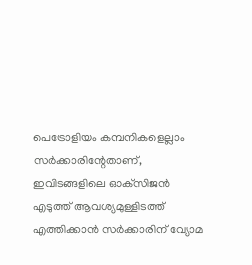പെട്രോളിയം കമ്പനികളെല്ലാം സര്‍ക്കാരിന്റേതാണ്, ഇവിടങ്ങളിലെ ഓക്‌സിജന്‍ എടുത്ത് ആവശ്യമുള്ളിടത്ത് എത്തിക്കാന്‍ സര്‍ക്കാരിന് വ്യോമ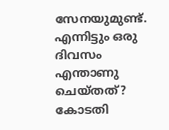സേനയുമുണ്ട്. എന്നിട്ടും ഒരു ദിവസം എന്താണു ചെയ്തത്? കോടതി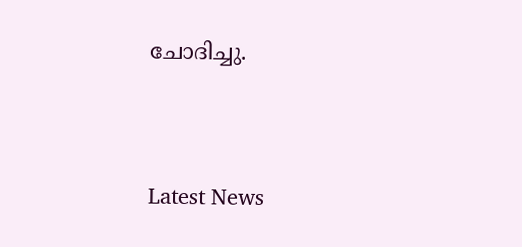ചോദിച്ചു.




Latest News